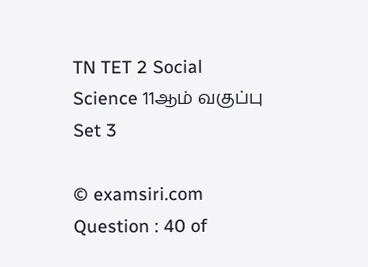TN TET 2 Social Science 11ஆம் வகுப்பு Set 3

© examsiri.com
Question : 40 of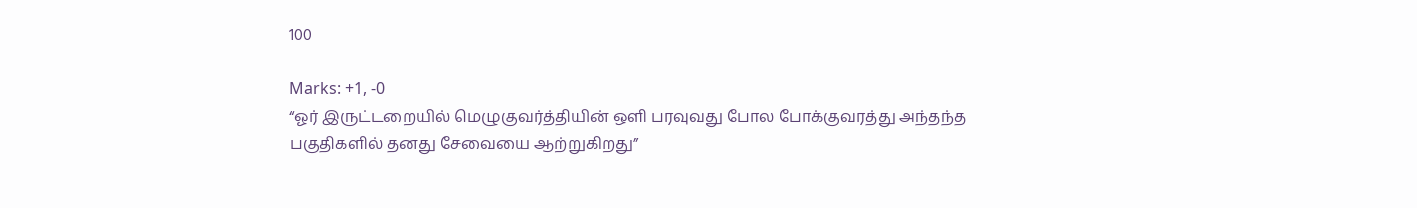100

Marks: +1, -0
“ஓர் இருட்டறையில் மெழுகுவர்த்தியின் ஒளி பரவுவது போல போக்குவரத்து அந்தந்த பகுதிகளில் தனது சேவையை ஆற்றுகிறது”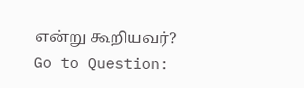என்று கூறியவர்?
Go to Question: